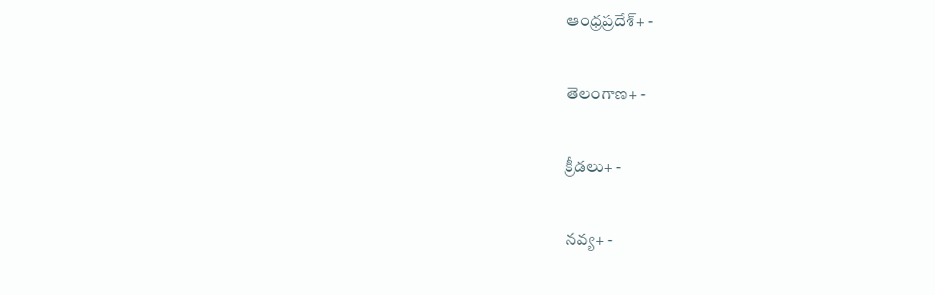ఆంధ్రప్రదేశ్+ -

తెలంగాణ+ -

క్రీడలు+ -

నవ్య+ -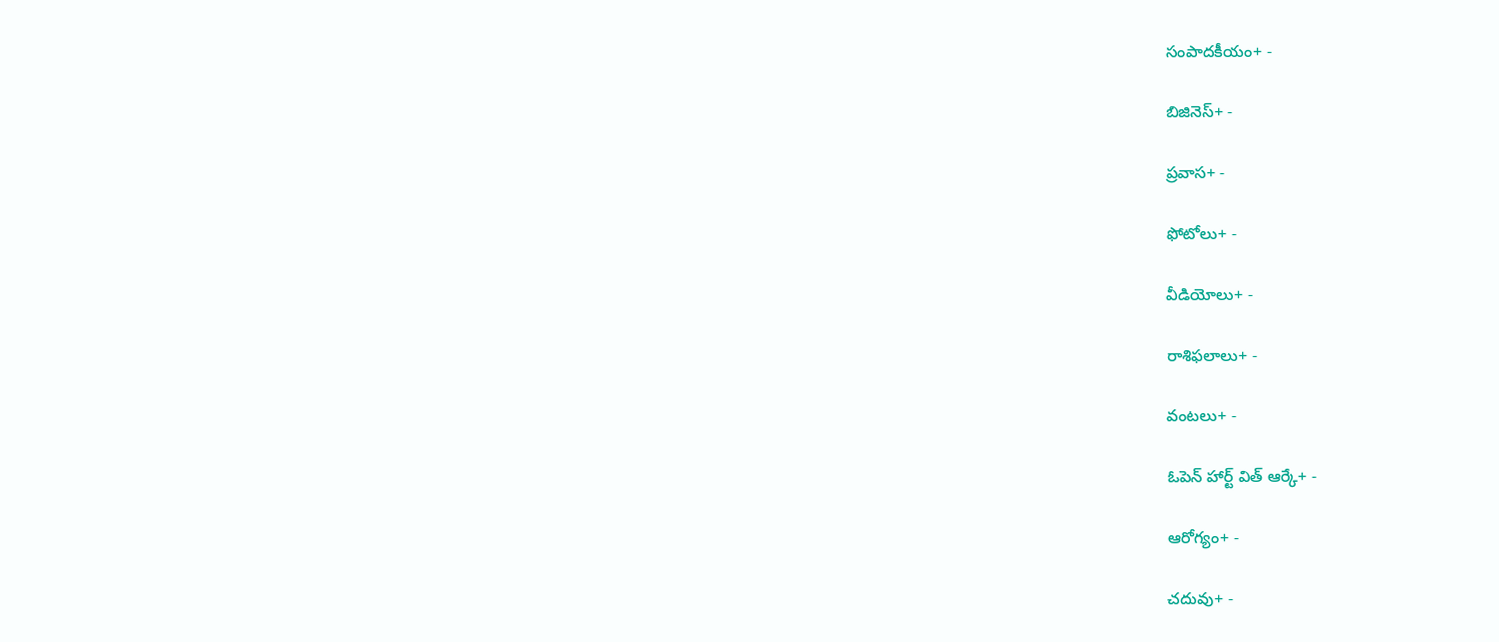సంపాదకీయం+ -

బిజినెస్+ -

ప్రవాస+ -

ఫోటోలు+ -

వీడియోలు+ -

రాశిఫలాలు+ -

వంటలు+ -

ఓపెన్ హార్ట్ విత్ ఆర్కే+ -

ఆరోగ్యం+ -

చదువు+ -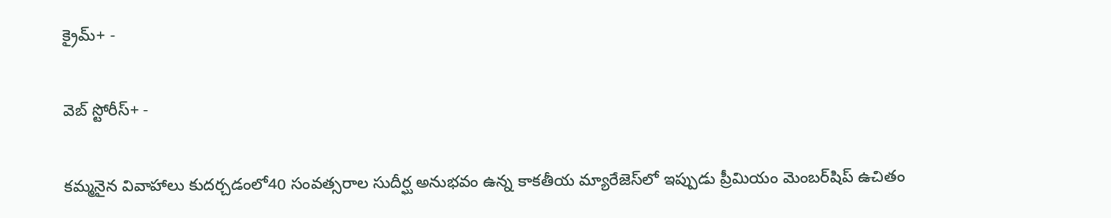క్రైమ్+ -

వెబ్ స్టోరీస్+ -

కమ్మనైన వివాహాలు కుదర్చడంలో40 సంవత్సరాల సుదీర్ఘ అనుభవం ఉన్న కాకతీయ మ్యారేజెస్‌లో ఇప్పుడు ప్రీమియం మెంబర్‌షిప్‌ ఉచితం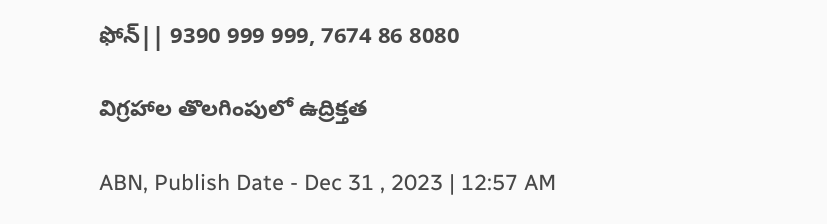ఫోన్|| 9390 999 999, 7674 86 8080

విగ్రహాల తొలగింపులో ఉద్రిక్తత

ABN, Publish Date - Dec 31 , 2023 | 12:57 AM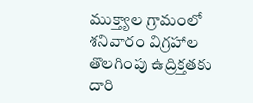ముక్త్యాల గ్రామంలో శనివారం విగ్రహాల తొలగింపు ఉద్రిక్తతకు దారి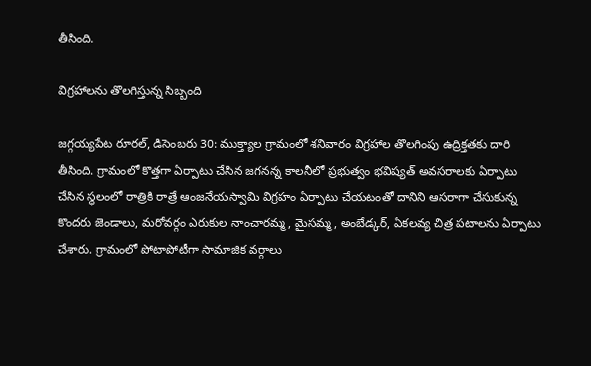తీసింది.

విగ్రహాలను తొలగిస్తున్న సిబ్బంది

జగ్గయ్యపేట రూరల్‌, డిసెంబరు 30: ముక్త్యాల గ్రామంలో శనివారం విగ్రహాల తొలగింపు ఉద్రిక్తతకు దారి తీసింది. గ్రామంలో కొత్తగా ఏర్పాటు చేసిన జగనన్న కాలనీలో ప్రభుత్వం భవిష్యత్‌ అవసరాలకు ఏర్పాటు చేసిన స్థలంలో రాత్రికి రాత్రే ఆంజనేయస్వామి విగ్రహం ఏర్పాటు చేయటంతో దానిని ఆసరాగా చేసుకున్న కొందరు జెండాలు, మరోవర్గం ఎరుకుల నాంచారమ్మ, మైసమ్మ, అంబేడ్కర్‌, ఏకలవ్య చిత్ర పటాలను ఏర్పాటు చేశారు. గ్రామంలో పోటాపోటీగా సామాజిక వర్గాలు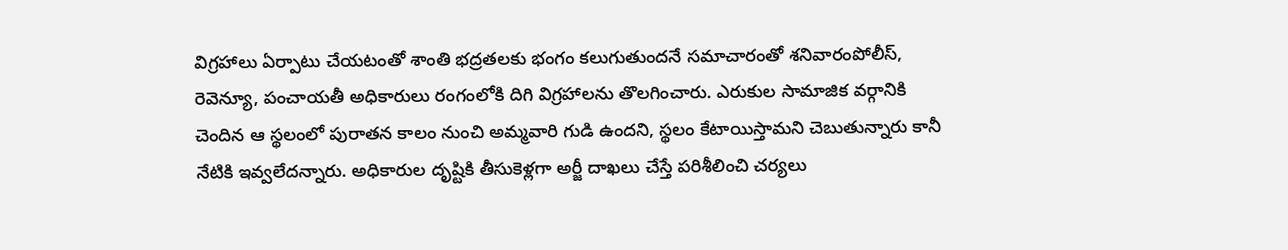విగ్రహాలు ఏర్పాటు చేయటంతో శాంతి భద్రతలకు భంగం కలుగుతుందనే సమాచారంతో శనివారంపోలీస్‌, రెవెన్యూ, పంచాయతీ అధికారులు రంగంలోకి దిగి విగ్రహాలను తొలగించారు. ఎరుకుల సామాజిక వర్గానికి చెందిన ఆ స్థలంలో పురాతన కాలం నుంచి అమ్మవారి గుడి ఉందని, స్థలం కేటాయిస్తామని చెబుతున్నారు కానీ నేటికి ఇవ్వలేదన్నారు. అధికారుల దృష్టికి తీసుకెళ్లగా అర్జీ దాఖలు చేస్తే పరిశీలించి చర్యలు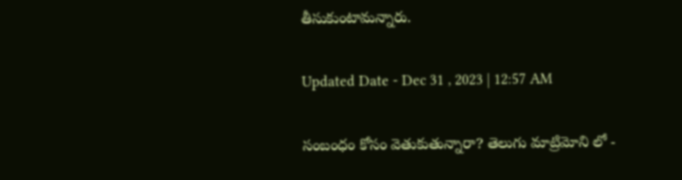తీసుకుంటామన్నారు.

Updated Date - Dec 31 , 2023 | 12:57 AM

సంబంధం కోసం వెతుకుతున్నారా? తెలుగు మాట్రిమోని లో -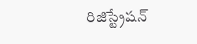రిజిస్ట్రేషన్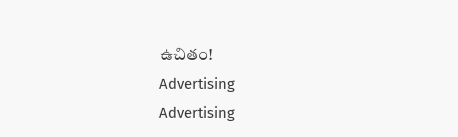ఉచితం!
Advertising
Advertising